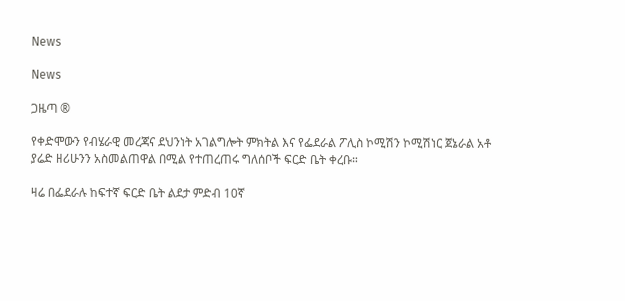News

News

ጋዜጣ ®

የቀድሞውን የብሄራዊ መረጃና ደህንነት አገልግሎት ምክትል እና የፌደራል ፖሊስ ኮሚሽን ኮሚሽነር ጀኔራል አቶ ያሬድ ዘሪሁንን አስመልጠዋል በሚል የተጠረጠሩ ግለሰቦች ፍርድ ቤት ቀረቡ።

ዛሬ በፌደራሉ ከፍተኛ ፍርድ ቤት ልደታ ምድብ 10ኛ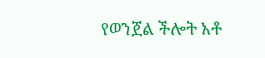የወንጀል ችሎት አቶ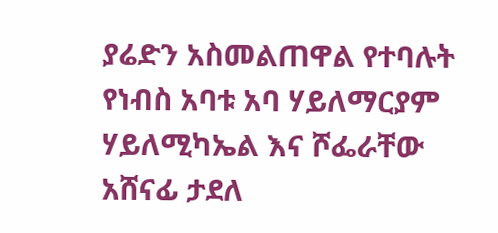ያሬድን አስመልጠዋል የተባሉት የነብስ አባቱ አባ ሃይለማርያም ሃይለሚካኤል እና ሾፌራቸው አሸናፊ ታደለ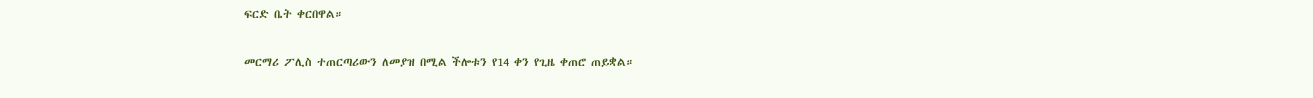ፍርድ ቤት ቀርበዋል።

መርማሪ ፖሊስ ተጠርጣሪውን ለመያዝ በሚል ችሎቱን የ14 ቀን የጊዜ ቀጠሮ ጠይቋል።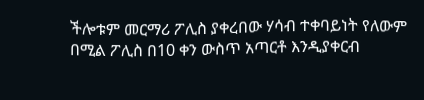ችሎቱም መርማሪ ፖሊስ ያቀረበው ሃሳብ ተቀባይነት የለውም በሚል ፖሊስ በ10 ቀን ውስጥ አጣርቶ እንዲያቀርብ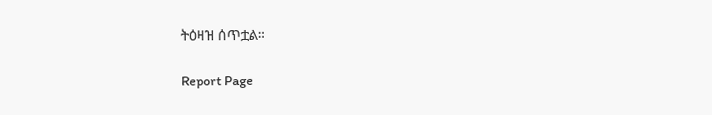ትዕዛዝ ሰጥቷል።

Report Page